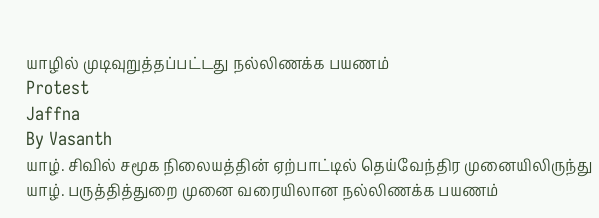யாழில் முடிவுறுத்தப்பட்டது நல்லிணக்க பயணம்
Protest
Jaffna
By Vasanth
யாழ். சிவில் சமூக நிலையத்தின் ஏற்பாட்டில் தெய்வேந்திர முனையிலிருந்து யாழ். பருத்தித்துறை முனை வரையிலான நல்லிணக்க பயணம்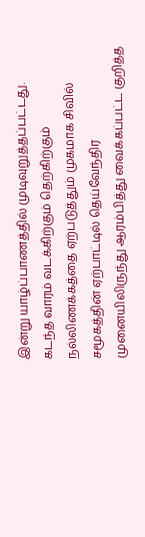இன்று யாழ்ப்பாணத்தில் முடிவுறுத்தப்பட்டது.
கடந்த வாரம் வடக்கிற்கும் தெற்கிற்கும் நல்லிணக்கத்தை ஏற்படுத்தும் முகமாக சிவில் சமூகத்தின் ஏற்பாட்டில் தெய்வேந்திர முனையிலிருந்து ஆரம்பித்து வைக்கப்பட்ட குறித்த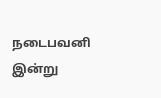நடைபவனி இன்று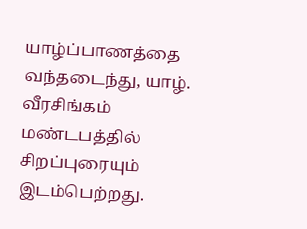யாழ்ப்பாணத்தை வந்தடைந்து, யாழ். வீரசிங்கம் மண்டபத்தில் சிறப்புரையும் இடம்பெற்றது.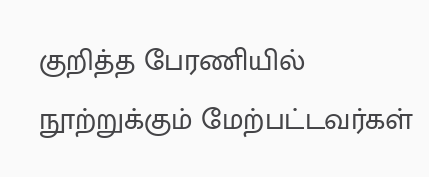குறித்த பேரணியில் நூற்றுக்கும் மேற்பட்டவர்கள்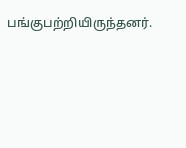பங்குபற்றியிருந்தனர்.